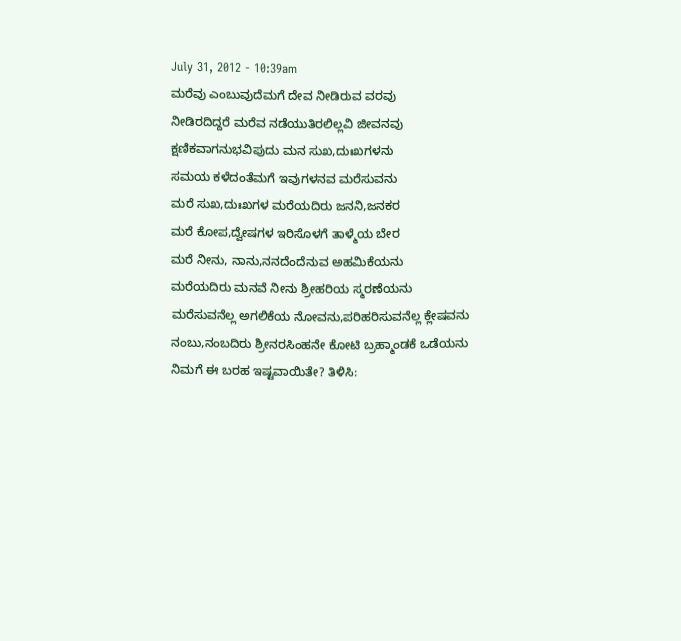July 31, 2012 - 10:39am
ಮರೆವು ಎಂಬುವುದೆಮಗೆ ದೇವ ನೀಡಿರುವ ವರವು
ನೀಡಿರದಿದ್ದರೆ ಮರೆವ ನಡೆಯುತಿರಲಿಲ್ಲವಿ ಜೀವನವು
ಕ್ಷಣಿಕವಾಗನುಭವಿಪುದು ಮನ ಸುಖ,ದುಃಖಗಳನು
ಸಮಯ ಕಳೆದಂತೆಮಗೆ ಇವುಗಳನವ ಮರೆಸುವನು
ಮರೆ ಸುಖ,ದುಃಖಗಳ ಮರೆಯದಿರು ಜನನಿ,ಜನಕರ
ಮರೆ ಕೋಪ,ದ್ವೇಷಗಳ ಇರಿಸೊಳಗೆ ತಾಳ್ಮೆಯ ಬೇರ
ಮರೆ ನೀನು, ನಾನು,ನನದೆಂದೆನುವ ಅಹಮಿಕೆಯನು
ಮರೆಯದಿರು ಮನವೆ ನೀನು ಶ್ರೀಹರಿಯ ಸ್ಮರಣೆಯನು
ಮರೆಸುವನೆಲ್ಲ ಅಗಲಿಕೆಯ ನೋವನು,ಪರಿಹರಿಸುವನೆಲ್ಲ ಕ್ಲೇಷವನು
ನಂಬು,ನಂಬದಿರು ಶ್ರೀನರಸಿಂಹನೇ ಕೋಟಿ ಬ್ರಹ್ಮಾಂಡಕೆ ಒಡೆಯನು
ನಿಮಗೆ ಈ ಬರಹ ಇಷ್ಟವಾಯಿತೇ? ತಿಳಿಸಿ: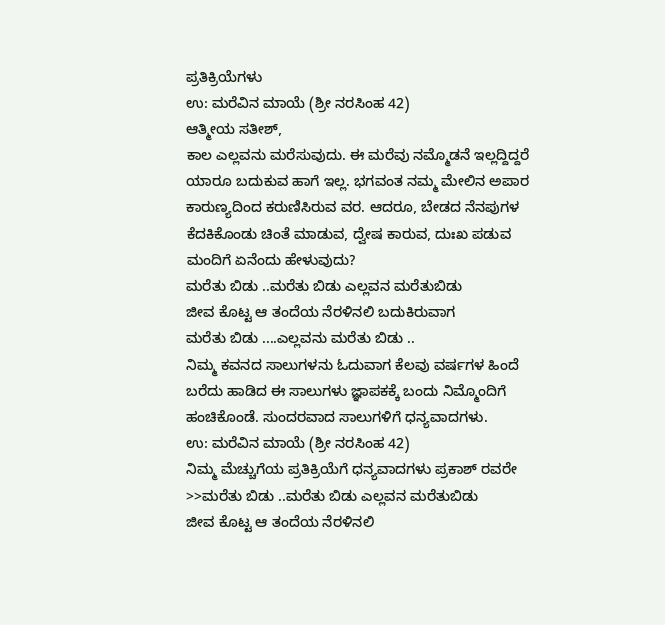ಪ್ರತಿಕ್ರಿಯೆಗಳು
ಉ: ಮರೆವಿನ ಮಾಯೆ (ಶ್ರೀ ನರಸಿಂಹ 42)
ಆತ್ಮೀಯ ಸತೀಶ್,
ಕಾಲ ಎಲ್ಲವನು ಮರೆಸುವುದು. ಈ ಮರೆವು ನಮ್ಮೊಡನೆ ಇಲ್ಲದ್ದಿದ್ದರೆ ಯಾರೂ ಬದುಕುವ ಹಾಗೆ ಇಲ್ಲ. ಭಗವಂತ ನಮ್ಮ ಮೇಲಿನ ಅಪಾರ ಕಾರುಣ್ಯದಿಂದ ಕರುಣಿಸಿರುವ ವರ. ಆದರೂ, ಬೇಡದ ನೆನಪುಗಳ ಕೆದಕಿಕೊಂಡು ಚಿಂತೆ ಮಾಡುವ, ದ್ವೇಷ ಕಾರುವ, ದುಃಖ ಪಡುವ ಮಂದಿಗೆ ಏನೆಂದು ಹೇಳುವುದು?
ಮರೆತು ಬಿಡು ..ಮರೆತು ಬಿಡು ಎಲ್ಲವನ ಮರೆತುಬಿಡು
ಜೀವ ಕೊಟ್ಟ ಆ ತಂದೆಯ ನೆರಳಿನಲಿ ಬದುಕಿರುವಾಗ
ಮರೆತು ಬಿಡು ....ಎಲ್ಲವನು ಮರೆತು ಬಿಡು ..
ನಿಮ್ಮ ಕವನದ ಸಾಲುಗಳನು ಓದುವಾಗ ಕೆಲವು ವರ್ಷಗಳ ಹಿಂದೆ ಬರೆದು ಹಾಡಿದ ಈ ಸಾಲುಗಳು ಜ್ಞಾಪಕಕ್ಕೆ ಬಂದು ನಿಮ್ಮೊಂದಿಗೆ ಹಂಚಿಕೊಂಡೆ. ಸುಂದರವಾದ ಸಾಲುಗಳಿಗೆ ಧನ್ಯವಾದಗಳು.
ಉ: ಮರೆವಿನ ಮಾಯೆ (ಶ್ರೀ ನರಸಿಂಹ 42)
ನಿಮ್ಮ ಮೆಚ್ಚುಗೆಯ ಪ್ರತಿಕ್ರಿಯೆಗೆ ಧನ್ಯವಾದಗಳು ಪ್ರಕಾಶ್ ರವರೇ
>>ಮರೆತು ಬಿಡು ..ಮರೆತು ಬಿಡು ಎಲ್ಲವನ ಮರೆತುಬಿಡು
ಜೀವ ಕೊಟ್ಟ ಆ ತಂದೆಯ ನೆರಳಿನಲಿ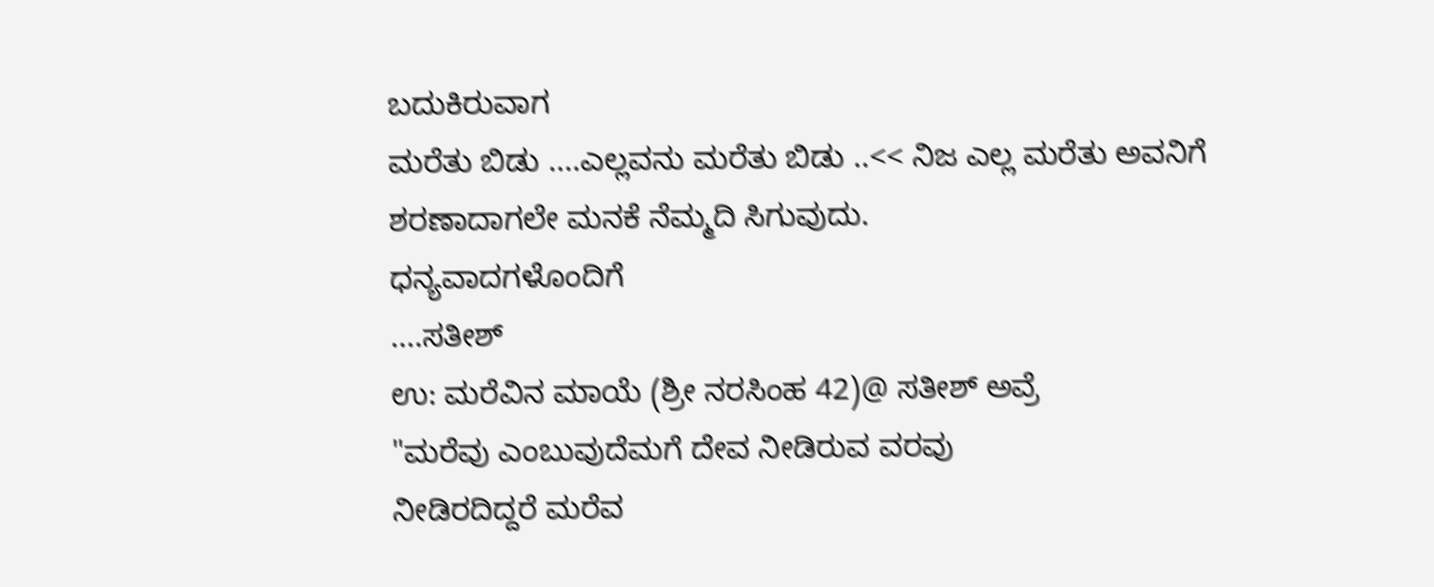ಬದುಕಿರುವಾಗ
ಮರೆತು ಬಿಡು ....ಎಲ್ಲವನು ಮರೆತು ಬಿಡು ..<< ನಿಜ ಎಲ್ಲ ಮರೆತು ಅವನಿಗೆ ಶರಣಾದಾಗಲೇ ಮನಕೆ ನೆಮ್ಮದಿ ಸಿಗುವುದು.
ಧನ್ಯವಾದಗಳೊಂದಿಗೆ
....ಸತೀಶ್
ಉ: ಮರೆವಿನ ಮಾಯೆ (ಶ್ರೀ ನರಸಿಂಹ 42)@ ಸತೀಶ್ ಅವ್ರೆ
"ಮರೆವು ಎಂಬುವುದೆಮಗೆ ದೇವ ನೀಡಿರುವ ವರವು
ನೀಡಿರದಿದ್ದರೆ ಮರೆವ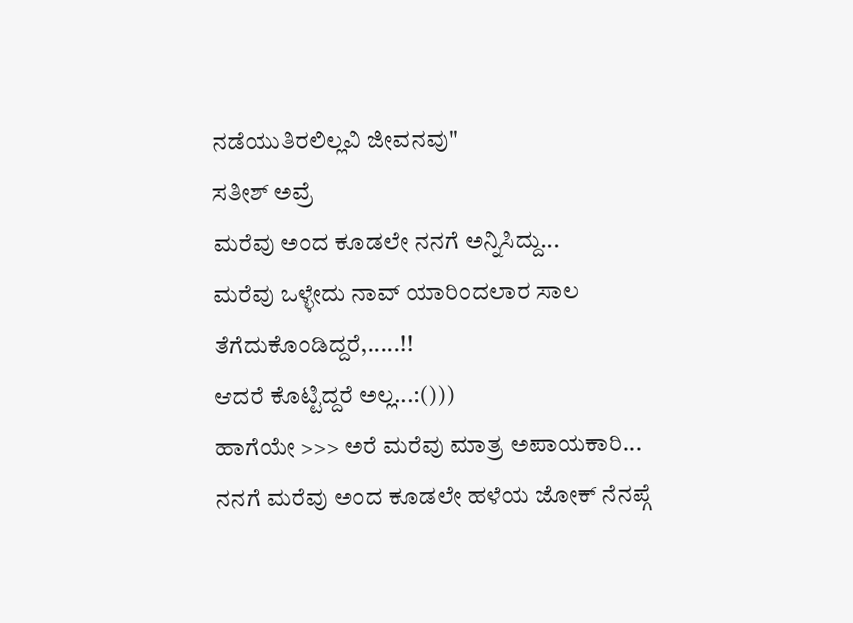ನಡೆಯುತಿರಲಿಲ್ಲವಿ ಜೀವನವು"
ಸತೀಶ್ ಅವ್ರೆ
ಮರೆವು ಅಂದ ಕೂಡಲೇ ನನಗೆ ಅನ್ನಿಸಿದ್ದು...
ಮರೆವು ಒಳ್ಳೇದು ನಾವ್ ಯಾರಿಂದಲಾರ ಸಾಲ ತೆಗೆದುಕೊಂಡಿದ್ದರೆ,.....!!
ಆದರೆ ಕೊಟ್ಟಿದ್ದರೆ ಅಲ್ಲ...:()))
ಹಾಗೆಯೇ >>> ಅರೆ ಮರೆವು ಮಾತ್ರ ಅಪಾಯಕಾರಿ...
ನನಗೆ ಮರೆವು ಅಂದ ಕೂಡಲೇ ಹಳೆಯ ಜೋಕ್ ನೆನಪ್ಗೆ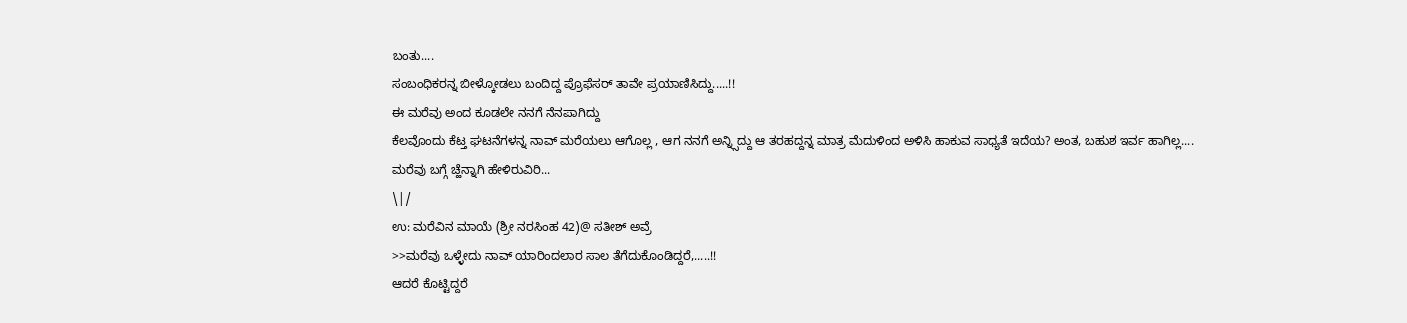ಬಂತು....
ಸಂಬಂಧಿಕರನ್ನ ಬೀಳ್ಕೋಡಲು ಬಂದಿದ್ದ ಪ್ರೊಫೆಸರ್ ತಾವೇ ಪ್ರಯಾಣಿಸಿದ್ದು.....!!
ಈ ಮರೆವು ಅಂದ ಕೂಡಲೇ ನನಗೆ ನೆನಪಾಗಿದ್ದು
ಕೆಲವೊಂದು ಕೆಟ್ತ ಘಟನೆಗಳನ್ನ ನಾವ್ ಮರೆಯಲು ಆಗೊಲ್ಲ , ಆಗ ನನಗೆ ಅನ್ನ್ಸಿದ್ದು ಆ ತರಹದ್ದನ್ನ ಮಾತ್ರ ಮೆದುಳಿಂದ ಅಳಿಸಿ ಹಾಕುವ ಸಾಧ್ಯತೆ ಇದೆಯ? ಅಂತ, ಬಹುಶ ಇರ್ವ ಹಾಗಿಲ್ಲ....
ಮರೆವು ಬಗ್ಗೆ ಚ್ಹೆನ್ನಾಗಿ ಹೇಳಿರುವಿರಿ...
\|/
ಉ: ಮರೆವಿನ ಮಾಯೆ (ಶ್ರೀ ನರಸಿಂಹ 42)@ ಸತೀಶ್ ಅವ್ರೆ
>>ಮರೆವು ಒಳ್ಳೇದು ನಾವ್ ಯಾರಿಂದಲಾರ ಸಾಲ ತೆಗೆದುಕೊಂಡಿದ್ದರೆ,.....!!
ಆದರೆ ಕೊಟ್ಟಿದ್ದರೆ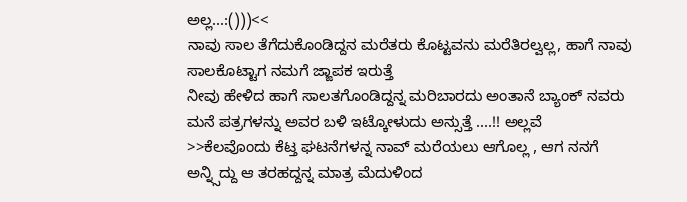ಅಲ್ಲ...:()))<<
ನಾವು ಸಾಲ ತೆಗೆದುಕೊಂಡಿದ್ದನ ಮರೆತರು ಕೊಟ್ಟವನು ಮರೆತಿರಲ್ವಲ್ಲ, ಹಾಗೆ ನಾವು ಸಾಲಕೊಟ್ಟಾಗ ನಮಗೆ ಜ್ಙಾಪಕ ಇರುತ್ತೆ
ನೀವು ಹೇಳಿದ ಹಾಗೆ ಸಾಲತಗೊಂಡಿದ್ದನ್ನ ಮರಿಬಾರದು ಅಂತಾನೆ ಬ್ಯಾಂಕ್ ನವರು ಮನೆ ಪತ್ರಗಳನ್ನು ಅವರ ಬಳಿ ಇಟ್ಕೋಳುದು ಅನ್ಸುತ್ತೆ ....!! ಅಲ್ಲವೆ
>>ಕೆಲವೊಂದು ಕೆಟ್ತ ಘಟನೆಗಳನ್ನ ನಾವ್ ಮರೆಯಲು ಆಗೊಲ್ಲ , ಆಗ ನನಗೆ ಅನ್ನ್ಸಿದ್ದು ಆ ತರಹದ್ದನ್ನ ಮಾತ್ರ ಮೆದುಳಿಂದ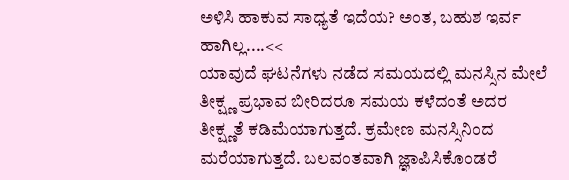ಅಳಿಸಿ ಹಾಕುವ ಸಾಧ್ಯತೆ ಇದೆಯ? ಅಂತ, ಬಹುಶ ಇರ್ವ ಹಾಗಿಲ್ಲ....<<
ಯಾವುದೆ ಘಟನೆಗಳು ನಡೆದ ಸಮಯದಲ್ಲಿ ಮನಸ್ಸಿನ ಮೇಲೆ ತೀಕ್ಷ್ಣ ಪ್ರಭಾವ ಬೀರಿದರೂ ಸಮಯ ಕಳೆದಂತೆ ಅದರ ತೀಕ್ಷ್ಣತೆ ಕಡಿಮೆಯಾಗುತ್ತದೆ. ಕ್ರಮೇಣ ಮನಸ್ಸಿನಿಂದ ಮರೆಯಾಗುತ್ತದೆ. ಬಲವಂತವಾಗಿ ಜ್ಞಾಪಿಸಿಕೊಂಡರೆ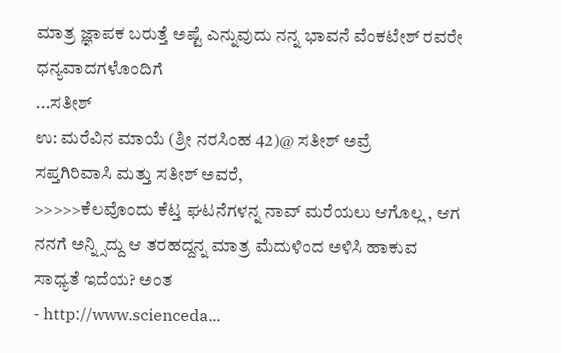ಮಾತ್ರ ಜ್ಞಾಪಕ ಬರುತ್ತೆ ಅಷ್ಟೆ ಎನ್ನುವುದು ನನ್ನ ಭಾವನೆ ವೆಂಕಟೇಶ್ ರವರೇ ಧನ್ಯವಾದಗಳೊಂದಿಗೆ
...ಸತೀಶ್
ಉ: ಮರೆವಿನ ಮಾಯೆ (ಶ್ರೀ ನರಸಿಂಹ 42)@ ಸತೀಶ್ ಅವ್ರೆ
ಸಪ್ತಗಿರಿವಾಸಿ ಮತ್ತು ಸತೀಶ್ ಅವರೆ,
>>>>>ಕೆಲವೊಂದು ಕೆಟ್ತ ಘಟನೆಗಳನ್ನ ನಾವ್ ಮರೆಯಲು ಆಗೊಲ್ಲ , ಆಗ ನನಗೆ ಅನ್ನ್ಸಿದ್ದು ಆ ತರಹದ್ದನ್ನ ಮಾತ್ರ ಮೆದುಳಿಂದ ಅಳಿಸಿ ಹಾಕುವ ಸಾಧ್ಯತೆ ಇದೆಯ? ಅಂತ
- http://www.scienceda...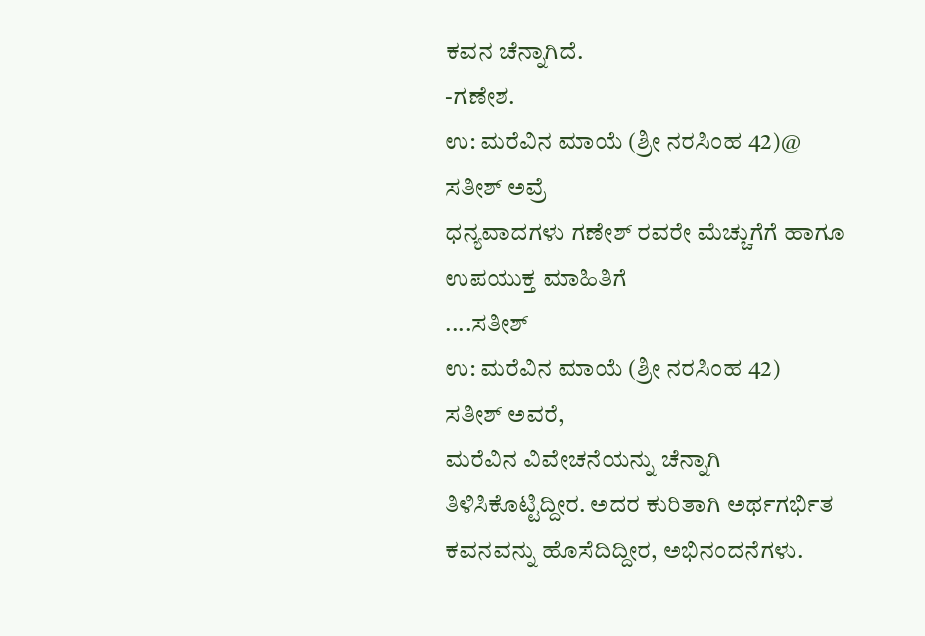ಕವನ ಚೆನ್ನಾಗಿದೆ.
-ಗಣೇಶ.
ಉ: ಮರೆವಿನ ಮಾಯೆ (ಶ್ರೀ ನರಸಿಂಹ 42)@ ಸತೀಶ್ ಅವ್ರೆ
ಧನ್ಯವಾದಗಳು ಗಣೇಶ್ ರವರೇ ಮೆಚ್ಚುಗೆಗೆ ಹಾಗೂ ಉಪಯುಕ್ತ ಮಾಹಿತಿಗೆ
....ಸತೀಶ್
ಉ: ಮರೆವಿನ ಮಾಯೆ (ಶ್ರೀ ನರಸಿಂಹ 42)
ಸತೀಶ್ ಅವರೆ,
ಮರೆವಿನ ವಿವೇಚನೆಯನ್ನು ಚೆನ್ನಾಗಿ ತಿಳಿಸಿಕೊಟ್ಟಿದ್ದೀರ. ಅದರ ಕುರಿತಾಗಿ ಅರ್ಥಗರ್ಭಿತ ಕವನವನ್ನು ಹೊಸೆದಿದ್ದೀರ, ಅಭಿನಂದನೆಗಳು.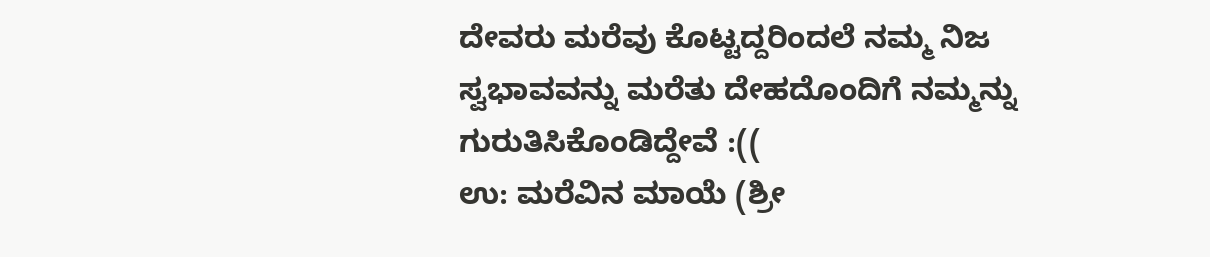ದೇವರು ಮರೆವು ಕೊಟ್ಟದ್ದರಿಂದಲೆ ನಮ್ಮ ನಿಜ ಸ್ವಭಾವವನ್ನು ಮರೆತು ದೇಹದೊಂದಿಗೆ ನಮ್ಮನ್ನು ಗುರುತಿಸಿಕೊಂಡಿದ್ದೇವೆ :((
ಉ: ಮರೆವಿನ ಮಾಯೆ (ಶ್ರೀ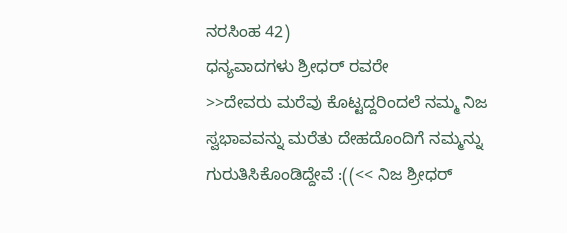ನರಸಿಂಹ 42)
ಧನ್ಯವಾದಗಳು ಶ್ರೀಧರ್ ರವರೇ
>>ದೇವರು ಮರೆವು ಕೊಟ್ಟದ್ದರಿಂದಲೆ ನಮ್ಮ ನಿಜ ಸ್ವಭಾವವನ್ನು ಮರೆತು ದೇಹದೊಂದಿಗೆ ನಮ್ಮನ್ನು ಗುರುತಿಸಿಕೊಂಡಿದ್ದೇವೆ :((<< ನಿಜ ಶ್ರೀಧರ್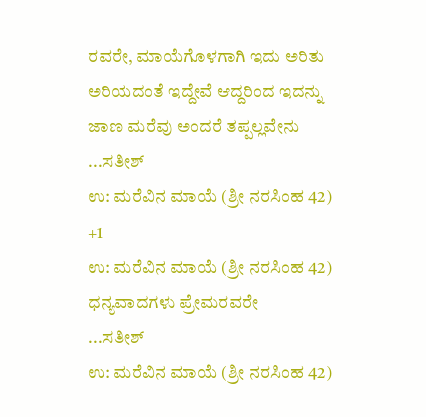ರವರೇ, ಮಾಯೆಗೊಳಗಾಗಿ ಇದು ಅರಿತು ಅರಿಯದಂತೆ ಇದ್ದೇವೆ ಆದ್ದರಿಂದ ಇದನ್ನು ಜಾಣ ಮರೆವು ಅಂದರೆ ತಪ್ಪಲ್ಲವೇನು
...ಸತೀಶ್
ಉ: ಮರೆವಿನ ಮಾಯೆ (ಶ್ರೀ ನರಸಿಂಹ 42)
+1
ಉ: ಮರೆವಿನ ಮಾಯೆ (ಶ್ರೀ ನರಸಿಂಹ 42)
ಧನ್ಯವಾದಗಳು ಪ್ರೇಮರವರೇ
...ಸತೀಶ್
ಉ: ಮರೆವಿನ ಮಾಯೆ (ಶ್ರೀ ನರಸಿಂಹ 42)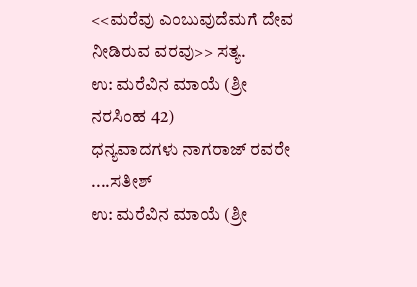<<ಮರೆವು ಎಂಬುವುದೆಮಗೆ ದೇವ ನೀಡಿರುವ ವರವು>> ಸತ್ಯ.
ಉ: ಮರೆವಿನ ಮಾಯೆ (ಶ್ರೀ ನರಸಿಂಹ 42)
ಧನ್ಯವಾದಗಳು ನಾಗರಾಜ್ ರವರೇ
....ಸತೀಶ್
ಉ: ಮರೆವಿನ ಮಾಯೆ (ಶ್ರೀ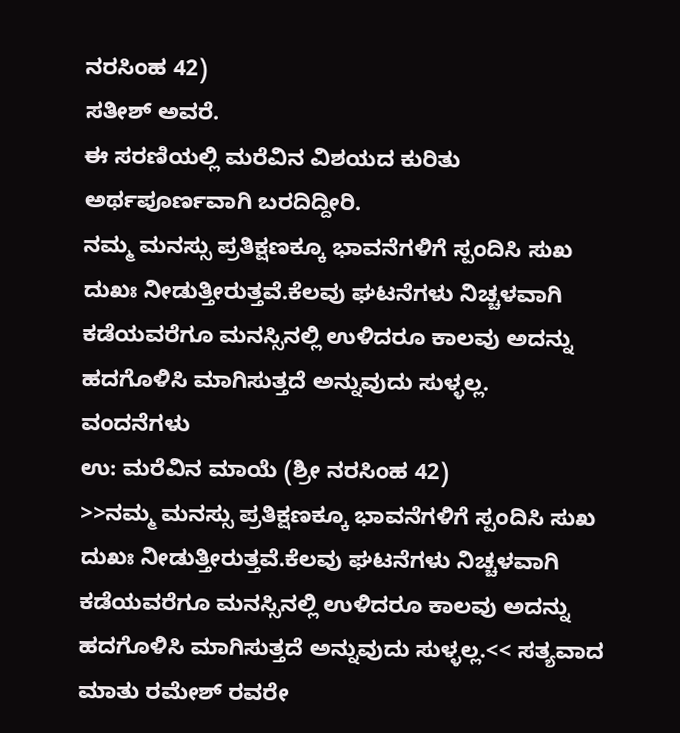ನರಸಿಂಹ 42)
ಸತೀಶ್ ಅವರೆ.
ಈ ಸರಣಿಯಲ್ಲಿ ಮರೆವಿನ ವಿಶಯದ ಕುರಿತು ಅರ್ಥಪೂರ್ಣವಾಗಿ ಬರದಿದ್ದೀರಿ.
ನಮ್ಮ ಮನಸ್ಸು ಪ್ರತಿಕ್ಷಣಕ್ಕೂ ಭಾವನೆಗಳಿಗೆ ಸ್ಪಂದಿಸಿ ಸುಖ ದುಖಃ ನೀಡುತ್ತೀರುತ್ತವೆ.ಕೆಲವು ಘಟನೆಗಳು ನಿಚ್ಚಳವಾಗಿ ಕಡೆಯವರೆಗೂ ಮನಸ್ಸಿನಲ್ಲಿ ಉಳಿದರೂ ಕಾಲವು ಅದನ್ನು ಹದಗೊಳಿಸಿ ಮಾಗಿಸುತ್ತದೆ ಅನ್ನುವುದು ಸುಳ್ಳಲ್ಲ.
ವಂದನೆಗಳು
ಉ: ಮರೆವಿನ ಮಾಯೆ (ಶ್ರೀ ನರಸಿಂಹ 42)
>>ನಮ್ಮ ಮನಸ್ಸು ಪ್ರತಿಕ್ಷಣಕ್ಕೂ ಭಾವನೆಗಳಿಗೆ ಸ್ಪಂದಿಸಿ ಸುಖ ದುಖಃ ನೀಡುತ್ತೀರುತ್ತವೆ.ಕೆಲವು ಘಟನೆಗಳು ನಿಚ್ಚಳವಾಗಿ ಕಡೆಯವರೆಗೂ ಮನಸ್ಸಿನಲ್ಲಿ ಉಳಿದರೂ ಕಾಲವು ಅದನ್ನು ಹದಗೊಳಿಸಿ ಮಾಗಿಸುತ್ತದೆ ಅನ್ನುವುದು ಸುಳ್ಳಲ್ಲ.<< ಸತ್ಯವಾದ ಮಾತು ರಮೇಶ್ ರವರೇ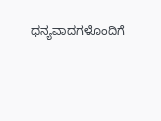ಧನ್ಯವಾದಗಳೊಂದಿಗೆ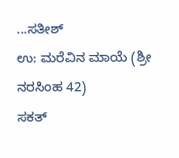...ಸತೀಶ್
ಉ: ಮರೆವಿನ ಮಾಯೆ (ಶ್ರೀ ನರಸಿಂಹ 42)
ಸಕತ್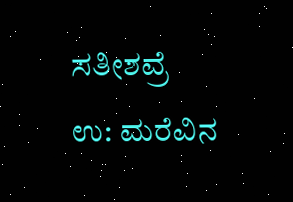ಸತೀಶವ್ರೆ
ಉ: ಮರೆವಿನ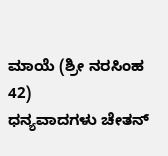ಮಾಯೆ (ಶ್ರೀ ನರಸಿಂಹ 42)
ಧನ್ಯವಾದಗಳು ಚೇತನ್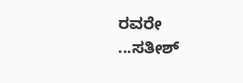ರವರೇ
...ಸತೀಶ್